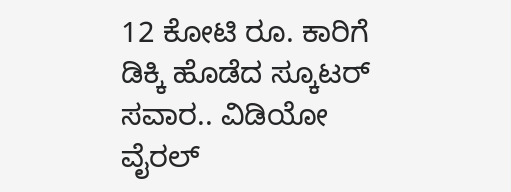12 ಕೋಟಿ ರೂ. ಕಾರಿಗೆ ಡಿಕ್ಕಿ ಹೊಡೆದ ಸ್ಕೂಟರ್ ಸವಾರ.. ವಿಡಿಯೋ ವೈರಲ್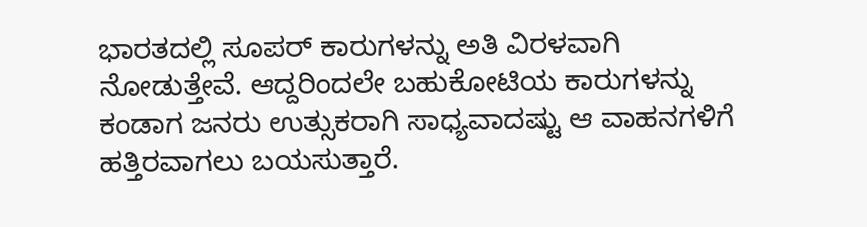ಭಾರತದಲ್ಲಿ ಸೂಪರ್ ಕಾರುಗಳನ್ನು ಅತಿ ವಿರಳವಾಗಿ ನೋಡುತ್ತೇವೆ. ಆದ್ದರಿಂದಲೇ ಬಹುಕೋಟಿಯ ಕಾರುಗಳನ್ನು ಕಂಡಾಗ ಜನರು ಉತ್ಸುಕರಾಗಿ ಸಾಧ್ಯವಾದಷ್ಟು ಆ ವಾಹನಗಳಿಗೆ ಹತ್ತಿರವಾಗಲು ಬಯಸುತ್ತಾರೆ.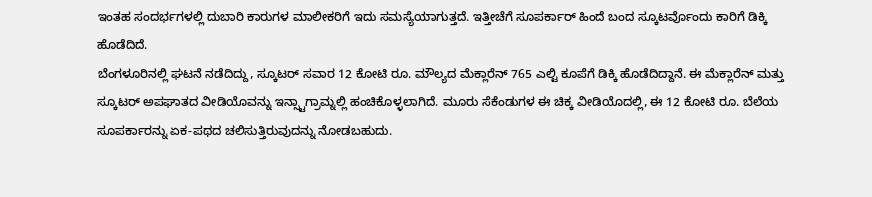ಇಂತಹ ಸಂದರ್ಭಗಳಲ್ಲಿ ದುಬಾರಿ ಕಾರುಗಳ ಮಾಲೀಕರಿಗೆ ಇದು ಸಮಸ್ಯೆಯಾಗುತ್ತದೆ. ಇತ್ತೀಚೆಗೆ ಸೂಪರ್ಕಾರ್ ಹಿಂದೆ ಬಂದ ಸ್ಕೂಟರ್ವೊಂದು ಕಾರಿಗೆ ಡಿಕ್ಕಿ ಹೊಡೆದಿದೆ.
ಬೆಂಗಳೂರಿನಲ್ಲಿ ಘಟನೆ ನಡೆದಿದ್ದು, ಸ್ಕೂಟರ್ ಸವಾರ 12 ಕೋಟಿ ರೂ. ಮೌಲ್ಯದ ಮೆಕ್ಲಾರೆನ್ 765 ಎಲ್ಟಿ ಕೂಪೆಗೆ ಡಿಕ್ಕಿ ಹೊಡೆದಿದ್ದಾನೆ. ಈ ಮೆಕ್ಲಾರೆನ್ ಮತ್ತು ಸ್ಕೂಟರ್ ಅಪಘಾತದ ವೀಡಿಯೊವನ್ನು ಇನ್ಸ್ಟಾಗ್ರಾಮ್ನಲ್ಲಿ ಹಂಚಿಕೊಳ್ಳಲಾಗಿದೆ. ಮೂರು ಸೆಕೆಂಡುಗಳ ಈ ಚಿಕ್ಕ ವೀಡಿಯೊದಲ್ಲಿ, ಈ 12 ಕೋಟಿ ರೂ. ಬೆಲೆಯ ಸೂಪರ್ಕಾರನ್ನು ಏಕ-ಪಥದ ಚಲಿಸುತ್ತಿರುವುದನ್ನು ನೋಡಬಹುದು.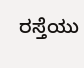ರಸ್ತೆಯು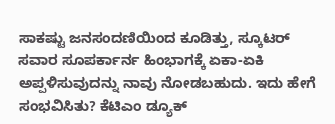ಸಾಕಷ್ಟು ಜನಸಂದಣಿಯಿಂದ ಕೂಡಿತ್ತು, ಸ್ಕೂಟರ್ ಸವಾರ ಸೂಪರ್ಕಾರ್ನ ಹಿಂಭಾಗಕ್ಕೆ ಏಕಾ-ಏಕಿ ಅಪ್ಪಳಿಸುವುದನ್ನು ನಾವು ನೋಡಬಹುದು. ಇದು ಹೇಗೆ ಸಂಭವಿಸಿತು? ಕೆಟಿಎಂ ಡ್ಯೂಕ್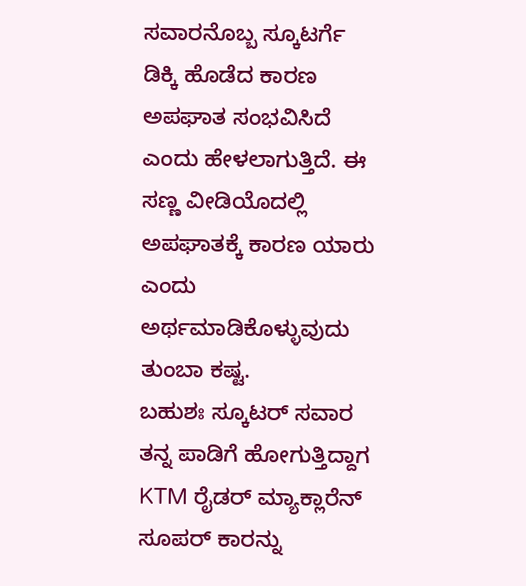ಸವಾರನೊಬ್ಬ ಸ್ಕೂಟರ್ಗೆ ಡಿಕ್ಕಿ ಹೊಡೆದ ಕಾರಣ ಅಪಘಾತ ಸಂಭವಿಸಿದೆ ಎಂದು ಹೇಳಲಾಗುತ್ತಿದೆ. ಈ ಸಣ್ಣ ವೀಡಿಯೊದಲ್ಲಿ ಅಪಘಾತಕ್ಕೆ ಕಾರಣ ಯಾರು ಎಂದು ಅರ್ಥಮಾಡಿಕೊಳ್ಳುವುದು ತುಂಬಾ ಕಷ್ಟ.
ಬಹುಶಃ ಸ್ಕೂಟರ್ ಸವಾರ ತನ್ನ ಪಾಡಿಗೆ ಹೋಗುತ್ತಿದ್ದಾಗ KTM ರೈಡರ್ ಮ್ಯಾಕ್ಲಾರೆನ್ ಸೂಪರ್ ಕಾರನ್ನು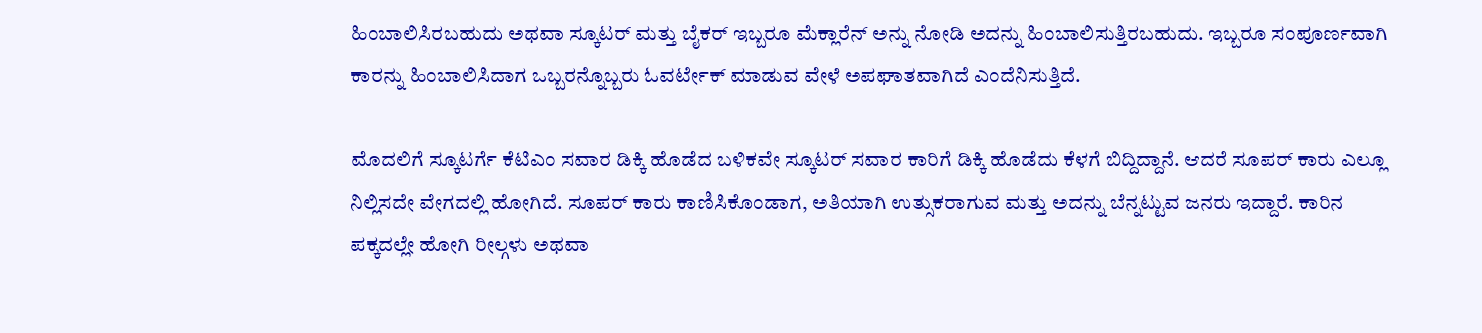ಹಿಂಬಾಲಿಸಿರಬಹುದು ಅಥವಾ ಸ್ಕೂಟರ್ ಮತ್ತು ಬೈಕರ್ ಇಬ್ಬರೂ ಮೆಕ್ಲಾರೆನ್ ಅನ್ನು ನೋಡಿ ಅದನ್ನು ಹಿಂಬಾಲಿಸುತ್ತಿರಬಹುದು. ಇಬ್ಬರೂ ಸಂಪೂರ್ಣವಾಗಿ ಕಾರನ್ನು ಹಿಂಬಾಲಿಸಿದಾಗ ಒಬ್ಬರನ್ನೊಬ್ಬರು ಓವರ್ಟೇಕ್ ಮಾಡುವ ವೇಳೆ ಅಪಘಾತವಾಗಿದೆ ಎಂದೆನಿಸುತ್ತಿದೆ.

ಮೊದಲಿಗೆ ಸ್ಕೂಟರ್ಗೆ ಕೆಟಿಎಂ ಸವಾರ ಡಿಕ್ಕಿ ಹೊಡೆದ ಬಳಿಕವೇ ಸ್ಕೂಟರ್ ಸವಾರ ಕಾರಿಗೆ ಡಿಕ್ಕಿ ಹೊಡೆದು ಕೆಳಗೆ ಬಿದ್ದಿದ್ದಾನೆ. ಆದರೆ ಸೂಪರ್ ಕಾರು ಎಲ್ಲೂ ನಿಲ್ಲಿಸದೇ ವೇಗದಲ್ಲಿ ಹೋಗಿದೆ. ಸೂಪರ್ ಕಾರು ಕಾಣಿಸಿಕೊಂಡಾಗ, ಅತಿಯಾಗಿ ಉತ್ಸುಕರಾಗುವ ಮತ್ತು ಅದನ್ನು ಬೆನ್ನಟ್ಟುವ ಜನರು ಇದ್ದಾರೆ. ಕಾರಿನ ಪಕ್ಕದಲ್ಲೇ ಹೋಗಿ ರೀಲ್ಗಳು ಅಥವಾ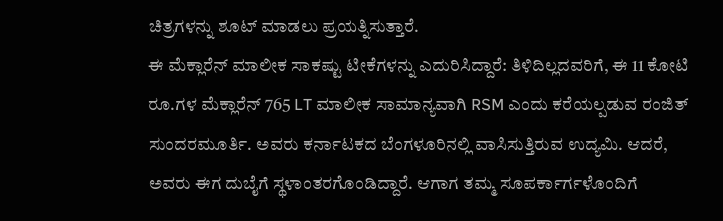ಚಿತ್ರಗಳನ್ನು ಶೂಟ್ ಮಾಡಲು ಪ್ರಯತ್ನಿಸುತ್ತಾರೆ.
ಈ ಮೆಕ್ಲಾರೆನ್ ಮಾಲೀಕ ಸಾಕಷ್ಟು ಟೀಕೆಗಳನ್ನು ಎದುರಿಸಿದ್ದಾರೆ: ತಿಳಿದಿಲ್ಲದವರಿಗೆ, ಈ 11 ಕೋಟಿ ರೂ.ಗಳ ಮೆಕ್ಲಾರೆನ್ 765 LT ಮಾಲೀಕ ಸಾಮಾನ್ಯವಾಗಿ RSM ಎಂದು ಕರೆಯಲ್ಪಡುವ ರಂಜಿತ್ ಸುಂದರಮೂರ್ತಿ. ಅವರು ಕರ್ನಾಟಕದ ಬೆಂಗಳೂರಿನಲ್ಲಿ ವಾಸಿಸುತ್ತಿರುವ ಉದ್ಯಮಿ. ಆದರೆ, ಅವರು ಈಗ ದುಬೈಗೆ ಸ್ಥಳಾಂತರಗೊಂಡಿದ್ದಾರೆ. ಆಗಾಗ ತಮ್ಮ ಸೂಪರ್ಕಾರ್ಗಳೊಂದಿಗೆ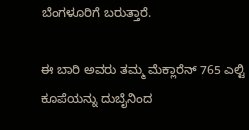ಬೆಂಗಳೂರಿಗೆ ಬರುತ್ತಾರೆ.

ಈ ಬಾರಿ ಅವರು ತಮ್ಮ ಮೆಕ್ಲಾರೆನ್ 765 ಎಲ್ಟಿ ಕೂಪೆಯನ್ನು ದುಬೈನಿಂದ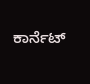ಕಾರ್ನೆಟ್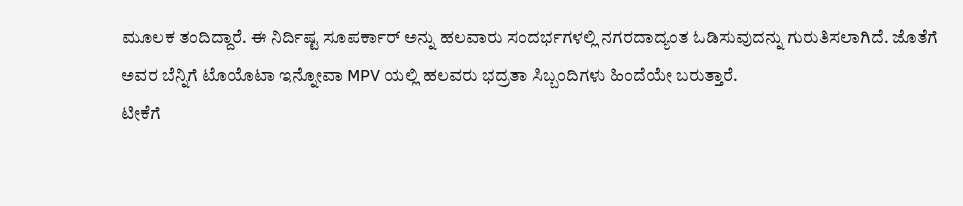ಮೂಲಕ ತಂದಿದ್ದಾರೆ. ಈ ನಿರ್ದಿಷ್ಟ ಸೂಪರ್ಕಾರ್ ಅನ್ನು ಹಲವಾರು ಸಂದರ್ಭಗಳಲ್ಲಿ ನಗರದಾದ್ಯಂತ ಓಡಿಸುವುದನ್ನು ಗುರುತಿಸಲಾಗಿದೆ. ಜೊತೆಗೆ ಅವರ ಬೆನ್ನಿಗೆ ಟೊಯೊಟಾ ಇನ್ನೋವಾ MPV ಯಲ್ಲಿ ಹಲವರು ಭದ್ರತಾ ಸಿಬ್ಬಂದಿಗಳು ಹಿಂದೆಯೇ ಬರುತ್ತಾರೆ.
ಟೀಕೆಗೆ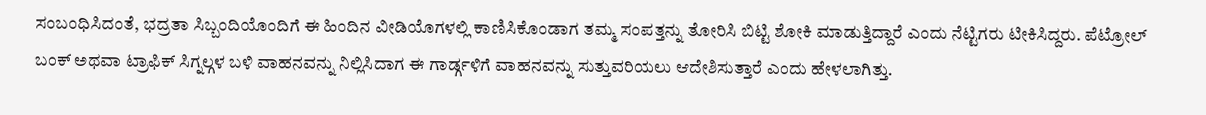ಸಂಬಂಧಿಸಿದಂತೆ, ಭದ್ರತಾ ಸಿಬ್ಬಂದಿಯೊಂದಿಗೆ ಈ ಹಿಂದಿನ ವೀಡಿಯೊಗಳಲ್ಲಿ ಕಾಣಿಸಿಕೊಂಡಾಗ ತಮ್ಮ ಸಂಪತ್ತನ್ನು ತೋರಿಸಿ ಬಿಟ್ಟಿ ಶೋಕಿ ಮಾಡುತ್ತಿದ್ದಾರೆ ಎಂದು ನೆಟ್ಟಿಗರು ಟೀಕಿಸಿದ್ದರು. ಪೆಟ್ರೋಲ್ ಬಂಕ್ ಅಥವಾ ಟ್ರಾಫಿಕ್ ಸಿಗ್ನಲ್ಗಳ ಬಳಿ ವಾಹನವನ್ನು ನಿಲ್ಲಿಸಿದಾಗ ಈ ಗಾರ್ಡ್ಗಳಿಗೆ ವಾಹನವನ್ನು ಸುತ್ತುವರಿಯಲು ಆದೇಶಿಸುತ್ತಾರೆ ಎಂದು ಹೇಳಲಾಗಿತ್ತು.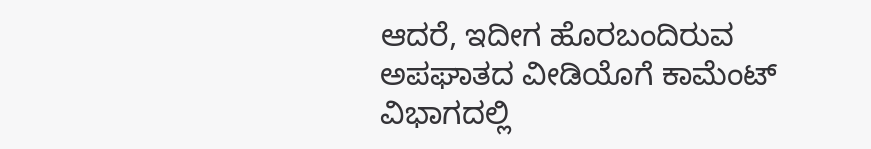ಆದರೆ, ಇದೀಗ ಹೊರಬಂದಿರುವ ಅಪಘಾತದ ವೀಡಿಯೊಗೆ ಕಾಮೆಂಟ್ ವಿಭಾಗದಲ್ಲಿ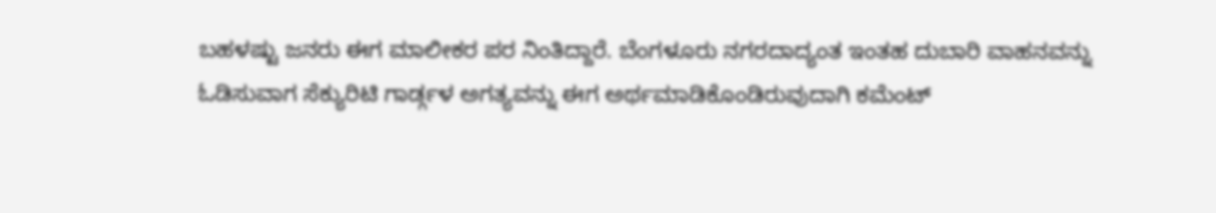ಬಹಳಷ್ಟು ಜನರು ಈಗ ಮಾಲೀಕರ ಪರ ನಿಂತಿದ್ದಾರೆ. ಬೆಂಗಳೂರು ನಗರದಾದ್ಯಂತ ಇಂತಹ ದುಬಾರಿ ವಾಹನವನ್ನು ಓಡಿಸುವಾಗ ಸೆಕ್ಯುರಿಟಿ ಗಾರ್ಡ್ಗಳ ಅಗತ್ಯವನ್ನು ಈಗ ಅರ್ಥಮಾಡಿಕೊಂಡಿರುವುದಾಗಿ ಕಮೆಂಟ್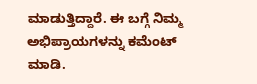ಮಾಡುತ್ತಿದ್ದಾರೆ. ಈ ಬಗ್ಗೆ ನಿಮ್ಮ ಅಭಿಪ್ರಾಯಗಳನ್ನು ಕಮೆಂಟ್ ಮಾಡಿ.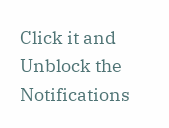Click it and Unblock the Notifications